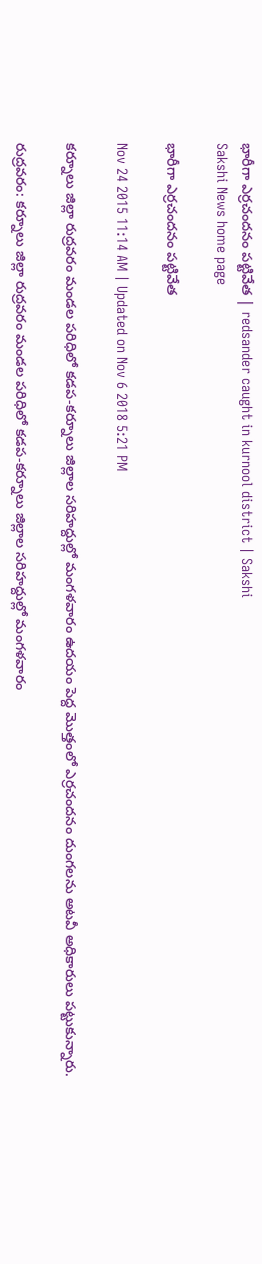భారీగా ఎర్రచందనం పట్టివేత | redsander caught in kurnool district | Sakshi
Sakshi News home page

భారీగా ఎర్రచందనం పట్టివేత

Nov 24 2015 11:14 AM | Updated on Nov 6 2018 5:21 PM

కర్నూలు జిల్లా రుద్రవరం మండల పరిధిలో కడప-కర్నూలు జిల్లాల సరిహద్దుల్లో మంగళవారం ఉదయం పెద్ద మొత్తంలో ఎర్రచందనం దుంగలను అటవీ అధికారులు పట్టుకున్నారు.

రుద్రవరం: కర్నూలు జిల్లా రుద్రవరం మండల పరిధిలో కడప-కర్నూలు జిల్లాల సరిహద్దుల్లో మంగళవారం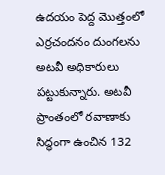ఉదయం పెద్ద మొత్తంలో ఎర్రచందనం దుంగలను అటవీ అధికారులు పట్టుకున్నారు. అటవీ ప్రాంతంలో రవాణాకు సిద్ధంగా ఉంచిన 132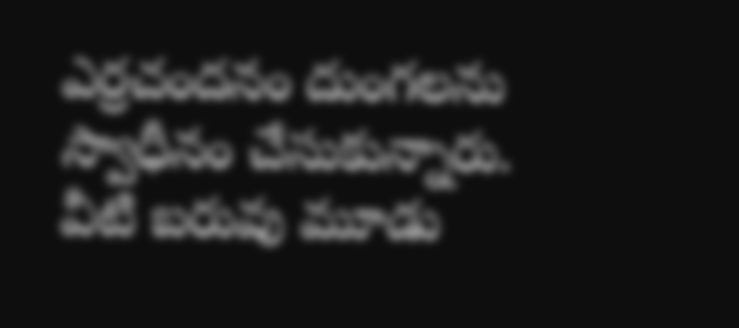ఎర్రచందనం దుంగలను స్వాధీనం చేసుకున్నారు. వీటి బరువు మూడు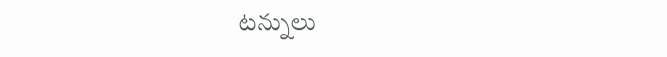టన్నులు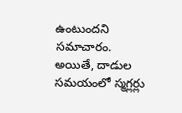ఉంటుందని సమాచారం. అయితే, దాడుల సమయంలో స్మగ్లర్లు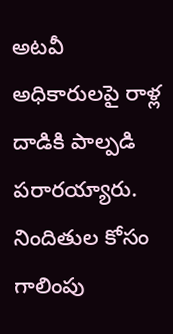అటవీ అధికారులపై రాళ్ల దాడికి పాల్పడి పరారయ్యారు. నిందితుల కోసం గాలింపు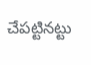చేపట్టినట్టు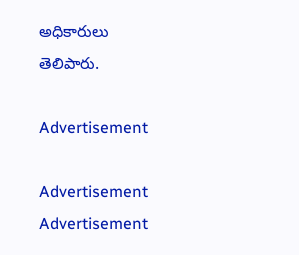అధికారులు తెలిపారు.

Advertisement

Advertisement
Advertisement